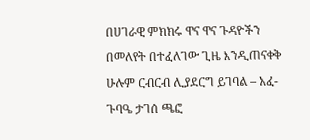በሀገራዊ ምክክሩ ዋና ዋና ጉዳዮችን በመለየት በተፈለገው ጊዜ እንዲጠናቀቅ ሁሉም ርብርብ ሊያደርግ ይገባል – አፈ-ጉባዔ ታገሰ ጫፎ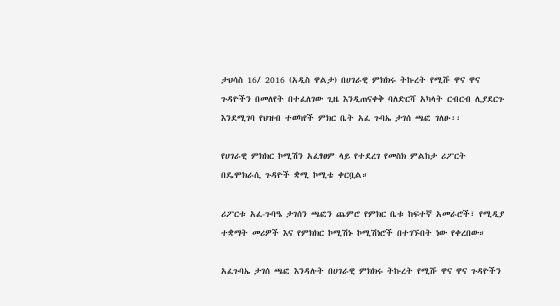ታህሳስ 16/ 2016 (አዲስ ዋልታ) በሀገራዊ ምክክሩ ትኩረት የሚሹ ዋና ዋና ጉዳዮችን በመለየት በተፈለገው ጊዜ እንዲጠናቀቅ ባለድርሻ አካላት ርብርብ ሊያደርጉ እንደሚገባ የህዝብ ተወካየች ምክር ቤት አፈ ጉባኤ ታገሰ ጫፎ ገለፁ፡፡

የሀገራዊ ምክክር ኮሚሽን አፈፃፀም ላይ የተደረገ የመስክ ምልከታ ሪፖርት በዴሞክራሲ ጉዳዮች ቋሚ ኮሚቴ ቀርቧል።

ሪፖርቱ አፈ-ጉባዔ ታገሰን ጫፎን ጨምሮ የምክር ቤቱ ከፍተኛ አመራሮች፣ የሚዲያ ተቋማት መሪዎች እና የምክክር ኮሚሽኑ ኮሚሽነሮች በተገኙበት ነው የቀረበው።

አፈጉባኤ ታገሰ ጫፎ እንዳሉት በሀገራዊ ምክክሩ ትኩረት የሚሹ ዋና ዋና ጉዳዮችን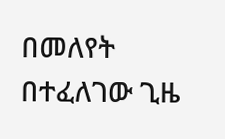በመለየት በተፈለገው ጊዜ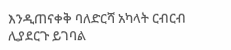እንዲጠናቀቅ ባለድርሻ አካላት ርብርብ ሊያደርጉ ይገባል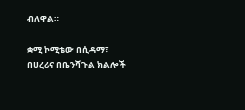ብለዋል።

ቋሚ ኮሚቴው በሲዳማ፣ በሀረሪና በቤንሻጉል ክልሎች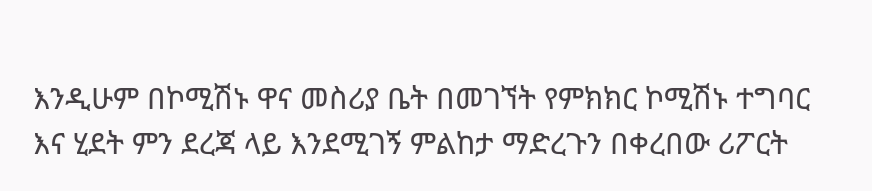እንዲሁም በኮሚሽኑ ዋና መስሪያ ቤት በመገኘት የምክክር ኮሚሽኑ ተግባር እና ሂደት ምን ደረጃ ላይ እንደሚገኝ ምልከታ ማድረጉን በቀረበው ሪፖርት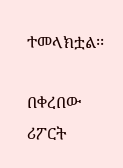ተመላክቷል፡፡

በቀረበው ሪፖርት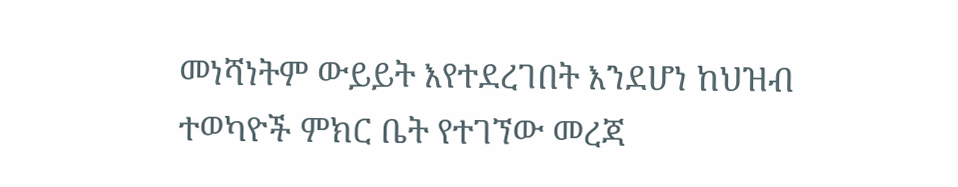መነሻነትም ውይይት እየተደረገበት እንደሆነ ከህዝብ ተወካዮች ምክር ቤት የተገኘው መረጃ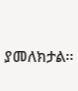ያመለክታል፡፡